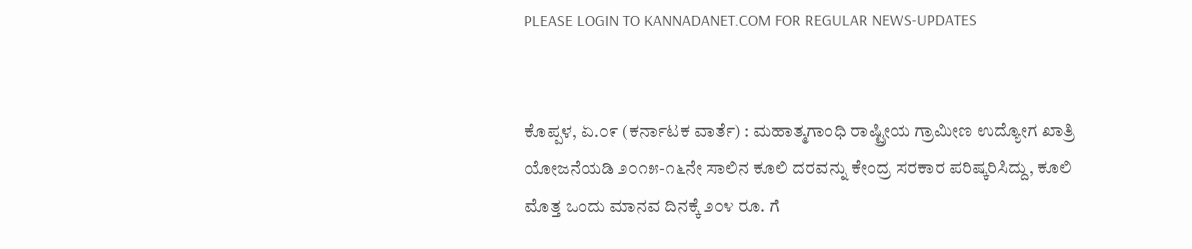PLEASE LOGIN TO KANNADANET.COM FOR REGULAR NEWS-UPDATES


ಕೊಪ್ಪಳ, ಏ.೦೯ (ಕರ್ನಾಟಕ ವಾರ್ತೆ) : ಮಹಾತ್ಮಗಾಂಧಿ ರಾಷ್ಟ್ರೀಯ ಗ್ರಾಮೀಣ ಉದ್ಯೋಗ ಖಾತ್ರಿ ಯೋಜನೆಯಡಿ ೨೦೧೫-೧೬ನೇ ಸಾಲಿನ ಕೂಲಿ ದರವನ್ನು ಕೇಂದ್ರ ಸರಕಾರ ಪರಿಷ್ಕರಿಸಿದ್ದು, ಕೂಲಿ ಮೊತ್ತ ಒಂದು ಮಾನವ ದಿನಕ್ಕೆ ೨೦೪ ರೂ. ಗೆ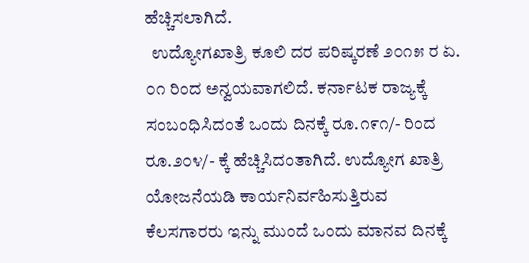ಹೆಚ್ಚಿಸಲಾಗಿದೆ.
  ಉದ್ಯೋಗಖಾತ್ರಿ ಕೂಲಿ ದರ ಪರಿಷ್ಕರಣೆ ೨೦೧೫ ರ ಏ. ೦೧ ರಿಂದ ಅನ್ವಯವಾಗಲಿದೆ. ಕರ್ನಾಟಕ ರಾಜ್ಯಕ್ಕೆ ಸಂಬಂಧಿಸಿದಂತೆ ಒಂದು ದಿನಕ್ಕೆ ರೂ.೧೯೧/- ರಿಂದ ರೂ.೨೦೪/- ಕ್ಕೆ ಹೆಚ್ಚಿಸಿದಂತಾಗಿದೆ. ಉದ್ಯೋಗ ಖಾತ್ರಿ ಯೋಜನೆಯಡಿ ಕಾರ್ಯನಿರ್ವಹಿಸುತ್ತಿರುವ ಕೆಲಸಗಾರರು ಇನ್ನು ಮುಂದೆ ಒಂದು ಮಾನವ ದಿನಕ್ಕೆ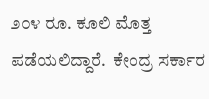೨೦೪ ರೂ. ಕೂಲಿ ಮೊತ್ತ ಪಡೆಯಲಿದ್ದಾರೆ.  ಕೇಂದ್ರ ಸರ್ಕಾರ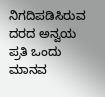ನಿಗದಿಪಡಿಸಿರುವ ದರದ ಅನ್ವಯ ಪ್ರತಿ ಒಂದು ಮಾನವ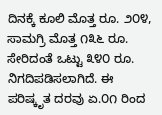ದಿನಕ್ಕೆ ಕೂಲಿ ಮೊತ್ತ ರೂ. ೨೦೪,  ಸಾಮಗ್ರಿ ಮೊತ್ತ ೧೩೬ ರೂ. ಸೇರಿದಂತೆ ಒಟ್ಟು ೩೪೦ ರೂ. ನಿಗದಿಪಡಿಸಲಾಗಿದೆ. ಈ ಪರಿಷ್ಕೃತ ದರವು ಏ.೦೧ ರಿಂದ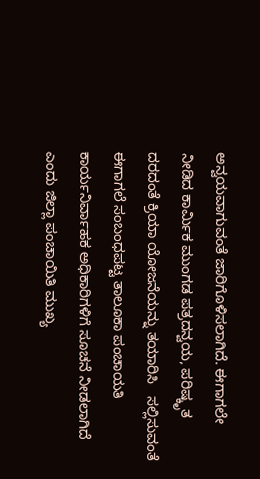ಅನ್ವಯವಾಗುವಂತೆ ಜಾರಿಗೊಳಿಸಲಾಗಿದೆ. ಈಗಾಗಲೇ ನೀಡಿದ ಕಾರ್ಮಿಕ ಮುಂಗಡ ಪತ್ರದನ್ವಯ, ಪರಿಷ್ಕೃತ ದರದಂತೆ ಕ್ರಿಯಾ ಯೋಜನೆಯನ್ನು ತಯಾರಿಸಿ   ಸಲ್ಲಿಸುವಂತೆ ಈಗಾಗಲೆ ಸಂಬಂಧಪಟ್ಟ ತಾಲೂಕಾ ಪಂಚಾಯತಿ ಕಾರ್ಯನಿರ್ವಾಹಕ ಅಧಿಕಾರಿಗಳಿಗೆ ಸೂಚನೆ ನೀಡಲಾಗಿದೆ ಎಂದು ಜಿಲ್ಲಾ ಪಂಚಾಯಿತಿ ಮುಖ್ಯ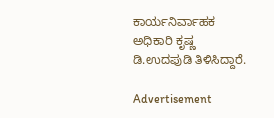ಕಾರ್ಯನಿರ್ವಾಹಕ ಅಧಿಕಾರಿ ಕೃಷ್ಣ ಡಿ.ಉದಪುಡಿ ತಿಳಿಸಿದ್ದಾರೆ.

Advertisement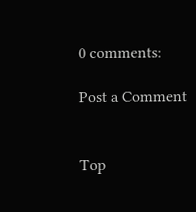0 comments:

Post a Comment


Top